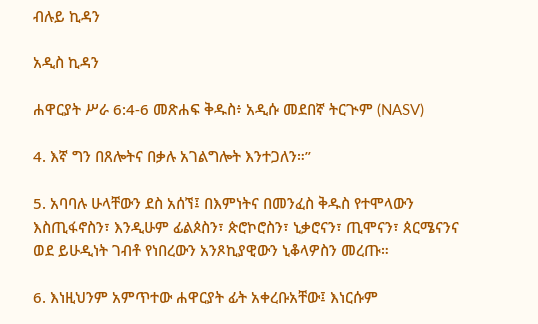ብሉይ ኪዳን

አዲስ ኪዳን

ሐዋርያት ሥራ 6:4-6 መጽሐፍ ቅዱስ፥ አዲሱ መደበኛ ትርጒም (NASV)

4. እኛ ግን በጸሎትና በቃሉ አገልግሎት እንተጋለን።”

5. አባባሉ ሁላቸውን ደስ አሰኘ፤ በእምነትና በመንፈስ ቅዱስ የተሞላውን እስጢፋኖስን፣ እንዲሁም ፊልጶስን፣ ጵሮኮሮስን፣ ኒቃሮናን፣ ጢሞናን፣ ጰርሜናንና ወደ ይሁዲነት ገብቶ የነበረውን አንጾኪያዊውን ኒቆላዎስን መረጡ።

6. እነዚህንም አምጥተው ሐዋርያት ፊት አቀረቡአቸው፤ እነርሱም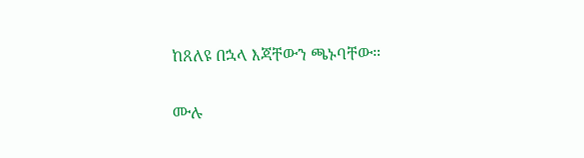ከጸለዩ በኋላ እጃቸውን ጫኑባቸው።

ሙሉ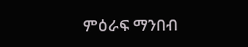ምዕራፍ ማንበብ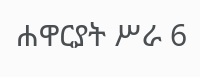ሐዋርያት ሥራ 6